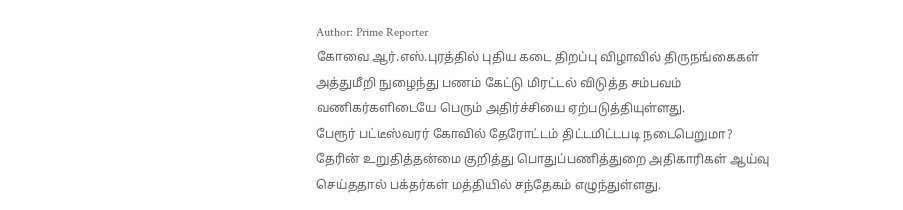Author: Prime Reporter
கோவை ஆர்.எஸ்.புரத்தில் புதிய கடை திறப்பு விழாவில் திருநங்கைகள் அத்துமீறி நுழைந்து பணம் கேட்டு மிரட்டல் விடுத்த சம்பவம் வணிகர்களிடையே பெரும் அதிர்ச்சியை ஏற்படுத்தியுள்ளது.
பேரூர் பட்டீஸ்வரர் கோவில் தேரோட்டம் திட்டமிட்டபடி நடைபெறுமா? தேரின் உறுதித்தன்மை குறித்து பொதுப்பணித்துறை அதிகாரிகள் ஆய்வு செய்ததால் பக்தர்கள் மத்தியில் சந்தேகம் எழுந்துள்ளது.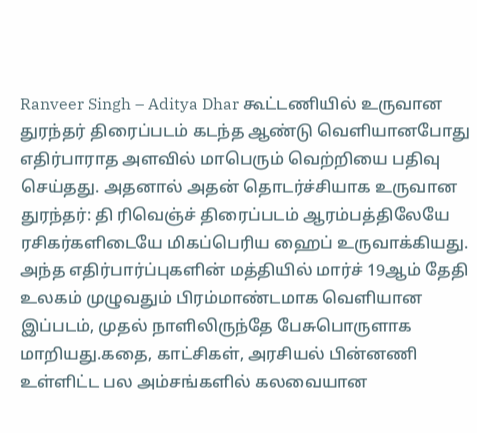Ranveer Singh – Aditya Dhar கூட்டணியில் உருவான துரந்தர் திரைப்படம் கடந்த ஆண்டு வெளியானபோது எதிர்பாராத அளவில் மாபெரும் வெற்றியை பதிவு செய்தது. அதனால் அதன் தொடர்ச்சியாக உருவான துரந்தர்: தி ரிவெஞ்ச் திரைப்படம் ஆரம்பத்திலேயே ரசிகர்களிடையே மிகப்பெரிய ஹைப் உருவாக்கியது. அந்த எதிர்பார்ப்புகளின் மத்தியில் மார்ச் 19ஆம் தேதி உலகம் முழுவதும் பிரம்மாண்டமாக வெளியான இப்படம், முதல் நாளிலிருந்தே பேசுபொருளாக மாறியது.கதை, காட்சிகள், அரசியல் பின்னணி உள்ளிட்ட பல அம்சங்களில் கலவையான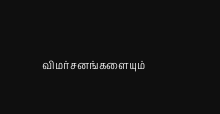விமர்சனங்களையும்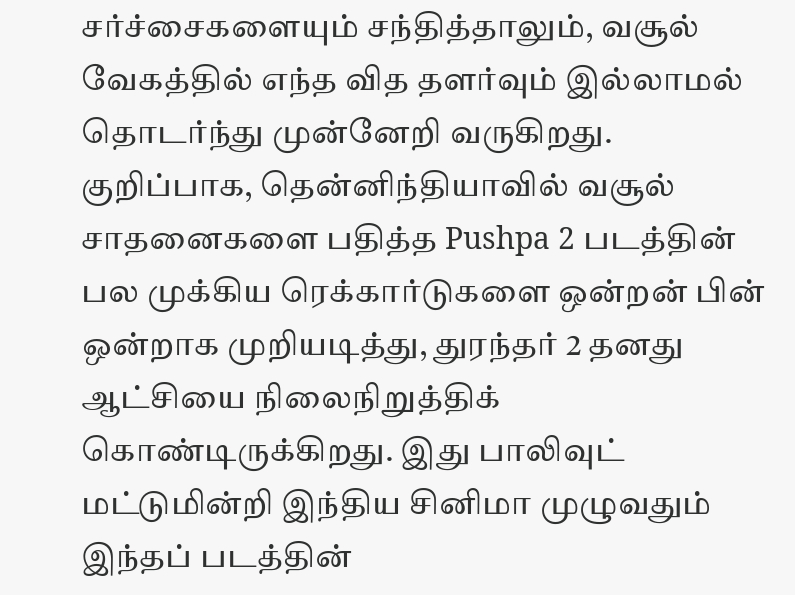சர்ச்சைகளையும் சந்தித்தாலும், வசூல் வேகத்தில் எந்த வித தளர்வும் இல்லாமல் தொடர்ந்து முன்னேறி வருகிறது. குறிப்பாக, தென்னிந்தியாவில் வசூல் சாதனைகளை பதித்த Pushpa 2 படத்தின் பல முக்கிய ரெக்கார்டுகளை ஒன்றன் பின் ஒன்றாக முறியடித்து, துரந்தர் 2 தனது ஆட்சியை நிலைநிறுத்திக் கொண்டிருக்கிறது. இது பாலிவுட் மட்டுமின்றி இந்திய சினிமா முழுவதும் இந்தப் படத்தின்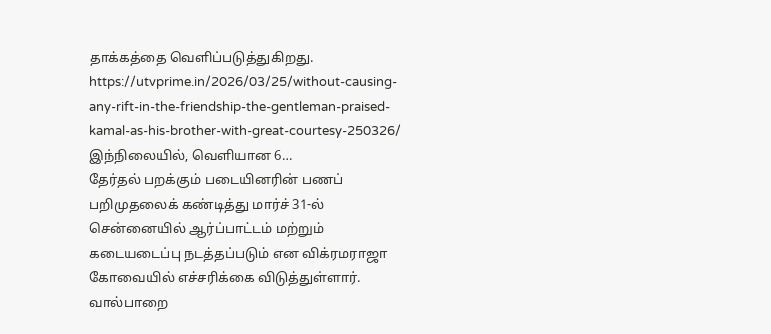தாக்கத்தை வெளிப்படுத்துகிறது. https://utvprime.in/2026/03/25/without-causing-any-rift-in-the-friendship-the-gentleman-praised-kamal-as-his-brother-with-great-courtesy-250326/ இந்நிலையில், வெளியான 6…
தேர்தல் பறக்கும் படையினரின் பணப் பறிமுதலைக் கண்டித்து மார்ச் 31-ல் சென்னையில் ஆர்ப்பாட்டம் மற்றும் கடையடைப்பு நடத்தப்படும் என விக்ரமராஜா கோவையில் எச்சரிக்கை விடுத்துள்ளார்.
வால்பாறை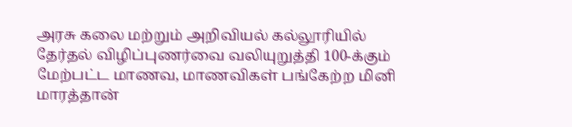அரசு கலை மற்றும் அறிவியல் கல்லூரியில் தேர்தல் விழிப்புணர்வை வலியுறுத்தி 100-க்கும் மேற்பட்ட மாணவ, மாணவிகள் பங்கேற்ற மினி மாரத்தான்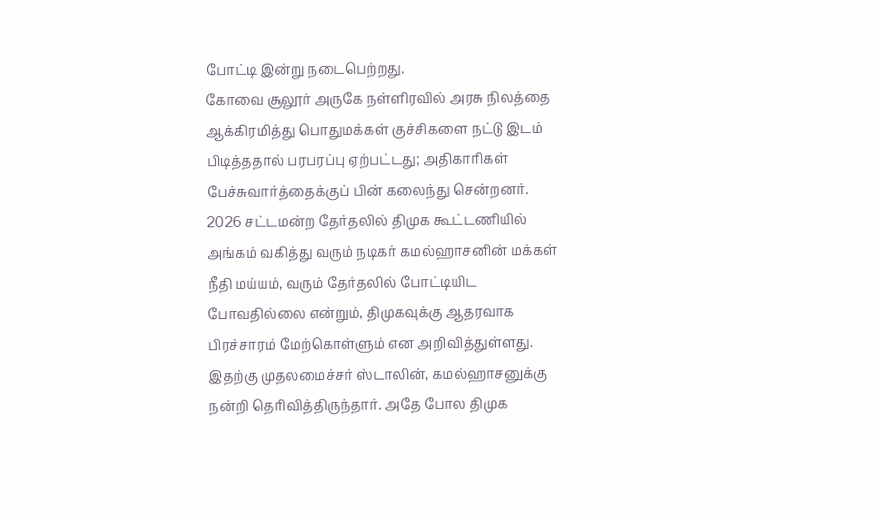போட்டி இன்று நடைபெற்றது.
கோவை சூலூர் அருகே நள்ளிரவில் அரசு நிலத்தை ஆக்கிரமித்து பொதுமக்கள் குச்சிகளை நட்டு இடம் பிடித்ததால் பரபரப்பு ஏற்பட்டது; அதிகாரிகள் பேச்சுவார்த்தைக்குப் பின் கலைந்து சென்றனர்.
2026 சட்டமன்ற தேர்தலில் திமுக கூட்டணியில் அங்கம் வகித்து வரும் நடிகர் கமல்ஹாசனின் மக்கள் நீதி மய்யம், வரும் தேர்தலில் போட்டியிட போவதில்லை என்றும், திமுகவுக்கு ஆதரவாக பிரச்சாரம் மேற்கொள்ளும் என அறிவித்துள்ளது. இதற்கு முதலமைச்சர் ஸ்டாலின், கமல்ஹாசனுக்கு நன்றி தெரிவித்திருந்தார். அதே போல திமுக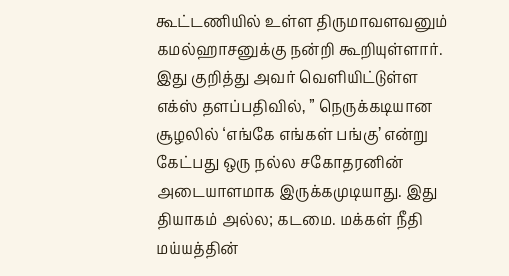கூட்டணியில் உள்ள திருமாவளவனும் கமல்ஹாசனுக்கு நன்றி கூறியுள்ளார். இது குறித்து அவர் வெளியிட்டுள்ள எக்ஸ் தளப்பதிவில், ” நெருக்கடியான சூழலில் ‘எங்கே எங்கள் பங்கு’ என்று கேட்பது ஒரு நல்ல சகோதரனின் அடையாளமாக இருக்கமுடியாது. இது தியாகம் அல்ல; கடமை. மக்கள் நீதி மய்யத்தின்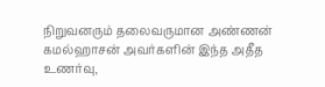நிறுவனரும் தலைவருமான அண்ணன் கமல்ஹாசன் அவர்களின் இந்த அதீத உணர்வு,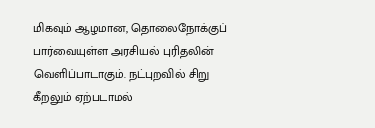மிகவும் ஆழமான, தொலைநோக்குப் பார்வையுள்ள அரசியல் புரிதலின் வெளிப்பாடாகும். நட்புறவில் சிறு கீறலும் ஏற்படாமல்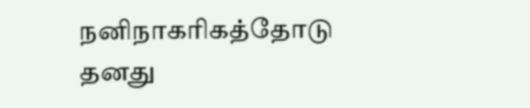நனிநாகரிகத்தோடு தனது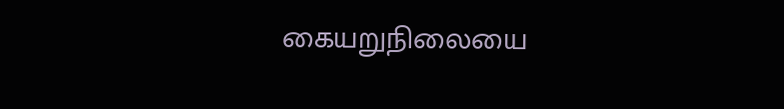கையறுநிலையை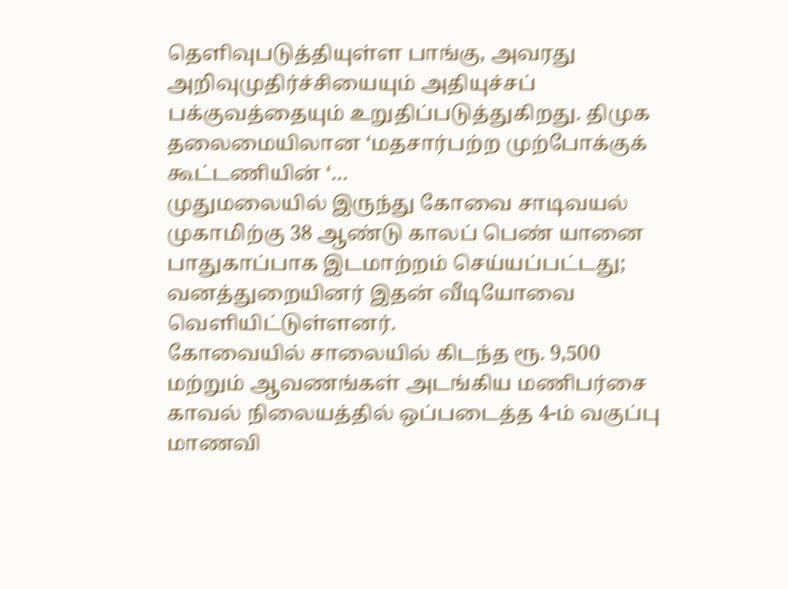தெளிவுபடுத்தியுள்ள பாங்கு, அவரது அறிவுமுதிர்ச்சியையும் அதியுச்சப் பக்குவத்தையும் உறுதிப்படுத்துகிறது. திமுக தலைமையிலான ‘மதசார்பற்ற முற்போக்குக் கூட்டணியின் ‘…
முதுமலையில் இருந்து கோவை சாடிவயல் முகாமிற்கு 38 ஆண்டு காலப் பெண் யானை பாதுகாப்பாக இடமாற்றம் செய்யப்பட்டது; வனத்துறையினர் இதன் வீடியோவை வெளியிட்டுள்ளனர்.
கோவையில் சாலையில் கிடந்த ரூ. 9,500 மற்றும் ஆவணங்கள் அடங்கிய மணிபர்சை காவல் நிலையத்தில் ஒப்படைத்த 4-ம் வகுப்பு மாணவி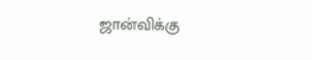ஜான்விக்கு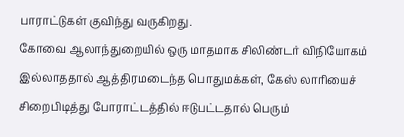பாராட்டுகள் குவிந்து வருகிறது.
கோவை ஆலாந்துறையில் ஒரு மாதமாக சிலிண்டர் விநியோகம் இல்லாததால் ஆத்திரமடைந்த பொதுமக்கள், கேஸ் லாரியைச் சிறைபிடித்து போராட்டத்தில் ஈடுபட்டதால் பெரும்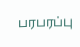பரபரப்பு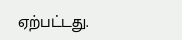ஏற்பட்டது.